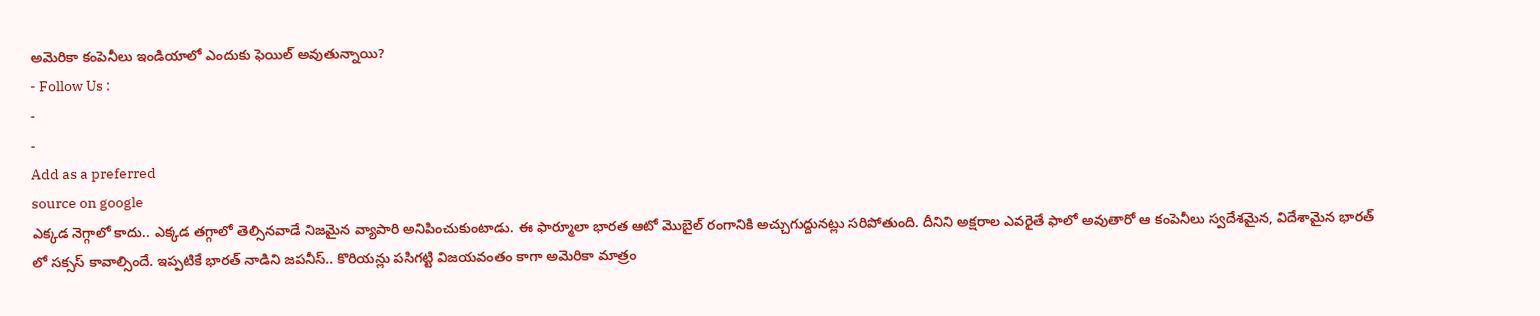అమెరికా కంపెనీలు ఇండియాలో ఎందుకు ఫెయిల్ అవుతున్నాయి?
- Follow Us :
-
-
Add as a preferred
source on google
ఎక్కడ నెగ్గాలో కాదు.. ఎక్కడ తగ్గాలో తెల్సినవాడే నిజమైన వ్యాపారి అనిపించుకుంటాడు. ఈ ఫార్మూలా భారత ఆటో మొబైల్ రంగానికి అచ్చుగుద్దునట్లు సరిపోతుంది. దీనిని అక్షరాల ఎవరైతే ఫాలో అవుతారో ఆ కంపెనీలు స్వదేశమైన, విదేశామైన భారత్ లో సక్సస్ కావాల్సిందే. ఇప్పటికే భారత్ నాడిని జపనీస్.. కొరియన్లు పసిగట్టి విజయవంతం కాగా అమెరికా మాత్రం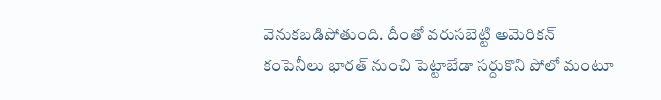వెనుకబడిపోతుంది. దీంతో వరుసబెట్టి అమెరికన్ కంపెనీలు భారత్ నుంచి పెట్టాబేడా సర్దుకొని పోలో మంటూ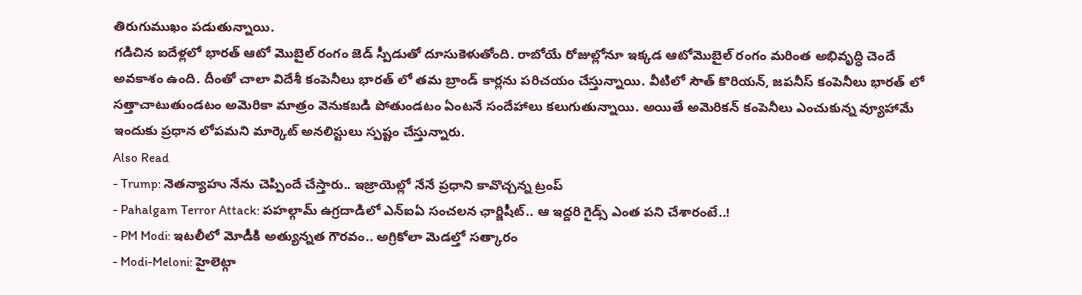తిరుగుముఖం పడుతున్నాయి.
గడిచిన ఐదేళ్లలో భారత్ ఆటో మొబైల్ రంగం జెడ్ స్పీడుతో దూసుకెళుతోంది. రాబోయే రోజుల్లోనూ ఇక్కడ ఆటోమొబైల్ రంగం మరింత అభివృద్ధి చెందే అవకాశం ఉంది. దీంతో చాలా విదేశీ కంపెనీలు భారత్ లో తమ బ్రాండ్ కార్లను పరిచయం చేస్తున్నాయి. వీటిలో సౌత్ కొరియన్, జపనీస్ కంపెనీలు భారత్ లో సత్తాచాటుతుండటం అమెరికా మాత్రం వెనుకబడి పోతుండటం ఏంటనే సందేహాలు కలుగుతున్నాయి. అయితే అమెరికన్ కంపెనీలు ఎంచుకున్న వ్యూహామే ఇందుకు ప్రధాన లోపమని మార్కెట్ అనలిస్టులు స్పష్టం చేస్తున్నారు.
Also Read
- Trump: నెతన్యాహు నేను చెప్పిందే చేస్తారు.. ఇజ్రాయెల్లో నేనే ప్రధాని కావొచ్చన్న ట్రంప్
- Pahalgam Terror Attack: పహల్గామ్ ఉగ్రదాడిలో ఎన్ఐఏ సంచలన ఛార్జిషీట్.. ఆ ఇద్దరి గైడ్స్ ఎంత పని చేశారంటే..!
- PM Modi: ఇటలీలో మోడీకి అత్యున్నత గౌరవం.. అగ్రికోలా మెడల్తో సత్కారం
- Modi-Meloni: హైలెట్గా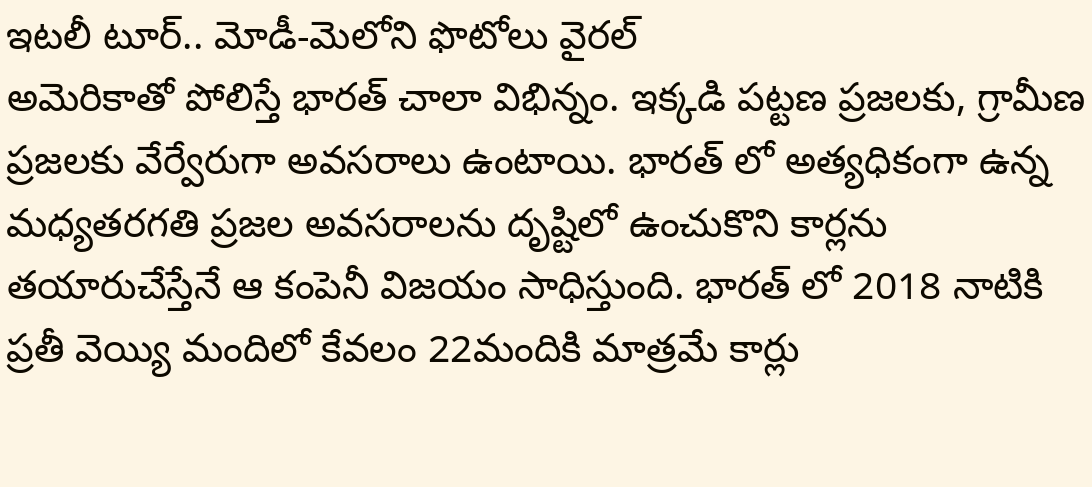ఇటలీ టూర్.. మోడీ-మెలోని ఫొటోలు వైరల్
అమెరికాతో పోలిస్తే భారత్ చాలా విభిన్నం. ఇక్కడి పట్టణ ప్రజలకు, గ్రామీణ ప్రజలకు వేర్వేరుగా అవసరాలు ఉంటాయి. భారత్ లో అత్యధికంగా ఉన్న మధ్యతరగతి ప్రజల అవసరాలను దృష్టిలో ఉంచుకొని కార్లను తయారుచేస్తేనే ఆ కంపెనీ విజయం సాధిస్తుంది. భారత్ లో 2018 నాటికి ప్రతీ వెయ్యి మందిలో కేవలం 22మందికి మాత్రమే కార్లు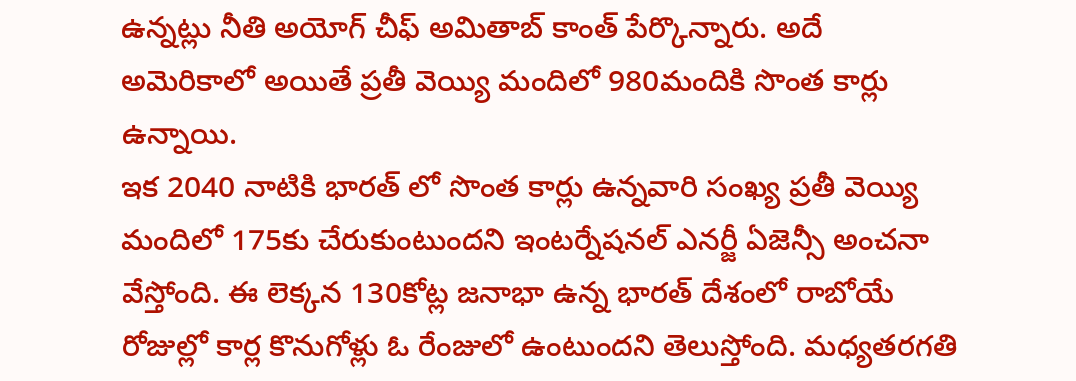ఉన్నట్లు నీతి అయోగ్ చీఫ్ అమితాబ్ కాంత్ పేర్కొన్నారు. అదే అమెరికాలో అయితే ప్రతీ వెయ్యి మందిలో 980మందికి సొంత కార్లు ఉన్నాయి.
ఇక 2040 నాటికి భారత్ లో సొంత కార్లు ఉన్నవారి సంఖ్య ప్రతీ వెయ్యి మందిలో 175కు చేరుకుంటుందని ఇంటర్నేషనల్ ఎనర్జీ ఏజెన్సీ అంచనా వేస్తోంది. ఈ లెక్కన 130కోట్ల జనాభా ఉన్న భారత్ దేశంలో రాబోయే రోజుల్లో కార్ల కొనుగోళ్లు ఓ రేంజులో ఉంటుందని తెలుస్తోంది. మధ్యతరగతి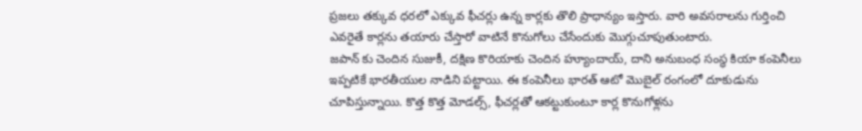ప్రజలు తక్కువ ధరలో ఎక్కువ ఫీచర్లు ఉన్న కార్లకు తొలి ప్రాధాన్యం ఇస్తారు. వారి అవసరాలను గుర్తించి ఎవరైతే కార్లను తయారు చేస్తారో వాటినే కొనుగోలు చేసేందుకు మొగ్గుచూపుతుంటారు.
జపాన్ కు చెందిన సుజుకీ, దక్షిణ కొరియాకు చెందిన హ్యూందాయ్, దాని అనుబంధ సంస్థ కియా కంపెనీలు ఇప్పటికే భారతీయుల నాడిని పట్టాయి. ఈ కంపెనీలు భారత్ ఆటో మొబైల్ రంగంలో దూకుడును చూపిస్తున్నాయి. కొత్త కొత్త మోడల్స్, ఫీచర్లతో ఆకట్టుకుంటూ కార్ల కొనుగోళ్లను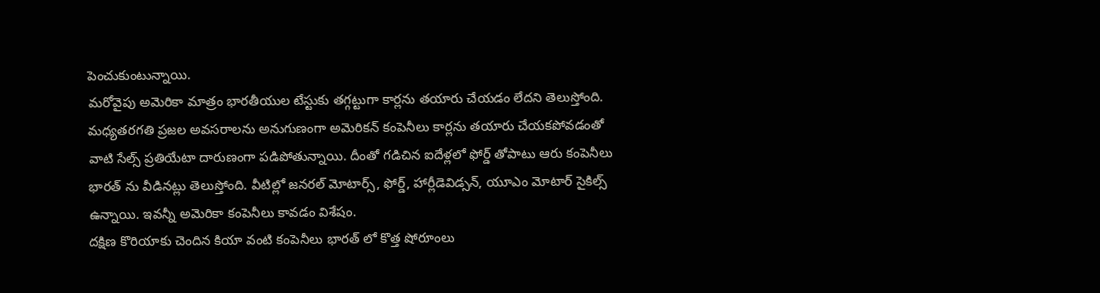పెంచుకుంటున్నాయి.
మరోవైపు అమెరికా మాత్రం భారతీయుల టేస్టుకు తగ్గట్టుగా కార్లను తయారు చేయడం లేదని తెలుస్తోంది. మధ్యతరగతి ప్రజల అవసరాలను అనుగుణంగా అమెరికన్ కంపెనీలు కార్లను తయారు చేయకపోవడంతో వాటి సేల్స్ ప్రతియేటా దారుణంగా పడిపోతున్నాయి. దీంతో గడిచిన ఐదేళ్లలో ఫోర్డ్ తోపాటు ఆరు కంపెనీలు భారత్ ను వీడినట్లు తెలుస్తోంది. వీటిల్లో జనరల్ మోటార్స్, ఫోర్డ్, హార్లీడెవిడ్సన్, యూఎం మోటార్ సైకిల్స్ ఉన్నాయి. ఇవన్నీ అమెరికా కంపెనీలు కావడం విశేషం.
దక్షిణ కొరియాకు చెందిన కియా వంటి కంపెనీలు భారత్ లో కొత్త షోరూంలు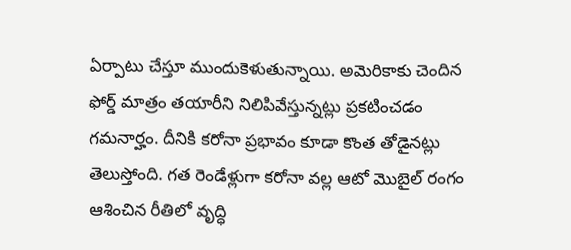ఏర్పాటు చేస్తూ ముందుకెళుతున్నాయి. అమెరికాకు చెందిన ఫోర్డ్ మాత్రం తయారీని నిలిపివేస్తున్నట్లు ప్రకటించడం గమనార్హం. దీనికి కరోనా ప్రభావం కూడా కొంత తోడైనట్లు తెలుస్తోంది. గత రెండేళ్లుగా కరోనా వల్ల ఆటో మొబైల్ రంగం ఆశించిన రీతిలో వృద్ధి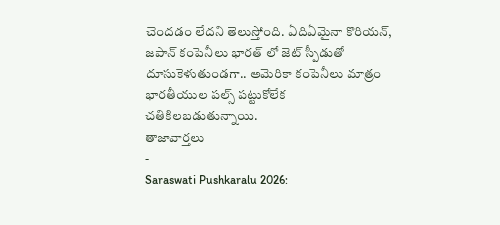చెందడం లేదని తెలుస్తోంది. ఏదిఏమైనా కొరియన్, జపాన్ కంపెనీలు భారత్ లో జెట్ స్పీడుతో దూసుకెళుతుండగా.. అమెరికా కంపెనీలు మాత్రం భారతీయుల పల్స్ పట్టుకోలేక చతికిలబడుతున్నాయి.
తాజావార్తలు
-
Saraswati Pushkaralu 2026: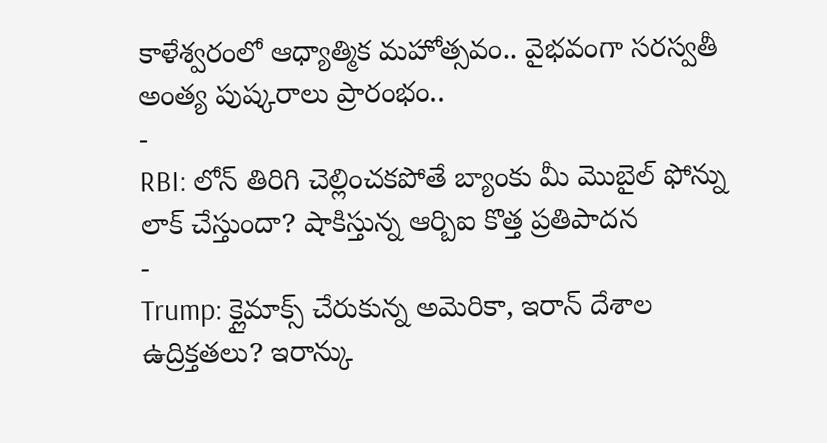కాళేశ్వరంలో ఆధ్యాత్మిక మహోత్సవం.. వైభవంగా సరస్వతీ అంత్య పుష్కరాలు ప్రారంభం..
-
RBI: లోన్ తిరిగి చెల్లించకపోతే బ్యాంకు మీ మొబైల్ ఫోన్ను లాక్ చేస్తుందా? షాకిస్తున్న ఆర్బిఐ కొత్త ప్రతిపాదన
-
Trump: క్లైమాక్స్ చేరుకున్న అమెరికా, ఇరాన్ దేశాల ఉద్రిక్తతలు? ఇరాన్కు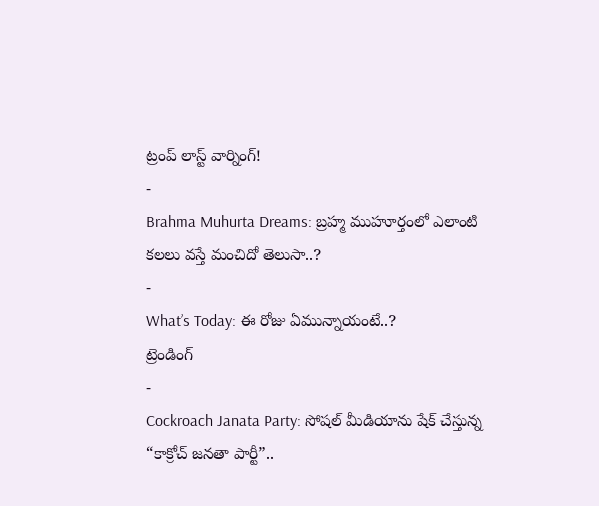ట్రంప్ లాస్ట్ వార్నింగ్!
-
Brahma Muhurta Dreams: బ్రహ్మ ముహూర్తంలో ఎలాంటి కలలు వస్తే మంచిదో తెలుసా..?
-
What’s Today: ఈ రోజు ఏమున్నాయంటే..?
ట్రెండింగ్
-
Cockroach Janata Party: సోషల్ మీడియాను షేక్ చేస్తున్న “కాక్రోచ్ జనతా పార్టీ”..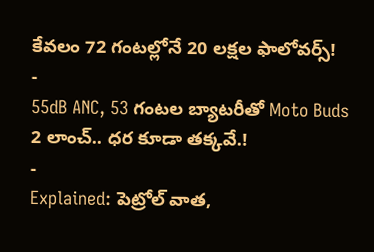కేవలం 72 గంటల్లోనే 20 లక్షల ఫాలోవర్స్!
-
55dB ANC, 53 గంటల బ్యాటరీతో Moto Buds 2 లాంచ్.. ధర కూడా తక్కవే.!
-
Explained: పెట్రోల్ వాత,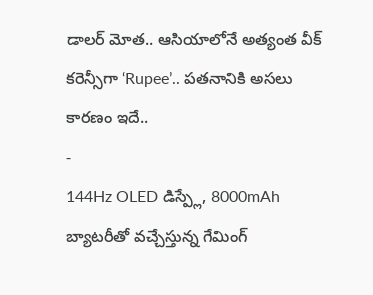డాలర్ మోత.. ఆసియాలోనే అత్యంత వీక్ కరెన్సీగా ‘Rupee’.. పతనానికి అసలు కారణం ఇదే..
-
144Hz OLED డిస్ప్లే, 8000mAh బ్యాటరీతో వచ్చేస్తున్న గేమింగ్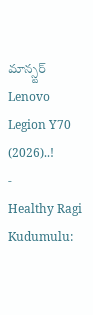మాన్స్టర్ Lenovo Legion Y70 (2026)..!
-
Healthy Ragi Kudumulu: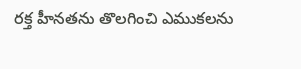రక్త హీనతను తొలగించి ఎముకలను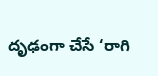దృఢంగా చేసే ‘రాగి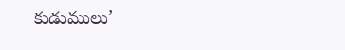కుడుములు’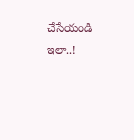చేసేయండి ఇలా..!